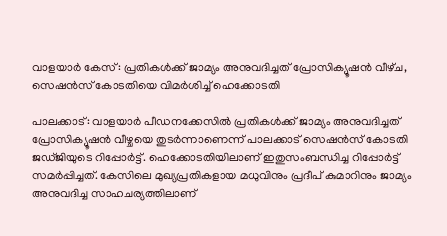വാളയാര്‍ കേസ്: പ്രതികള്‍ക്ക് ജാമ്യം അനുവദിച്ചത് പ്രോസിക്യൂഷന്‍ വീഴ്‌ച, സെഷന്‍സ് കോടതിയെ വിമര്‍ശിച്ച്‌ ഹെക്കോടതി

പാലക്കാട്: വാളയാര്‍ പീഡനക്കേസില്‍ പ്രതികള്‍ക്ക് ജാമ്യം അനുവദിച്ചത് പ്രോസിക്യൂഷന്‍ വീഴ്ചയെ തുടര്‍ന്നാണെന്ന് പാലക്കാട് സെഷന്‍സ് കോടതി ജഡ്ജിയുടെ റിപ്പോര്‍ട്ട്. ഹെക്കോടതിയിലാണ് ഇതുസംബന്ധിച്ച റിപ്പോര്‍ട്ട് സമര്‍പ്പിച്ചത്. കേസിലെ മുഖ്യപ്രതികളായ മധുവിനും പ്രദീപ് കുമാറിനും ജാമ്യം അനുവദിച്ച സാഹചര്യത്തിലാണ്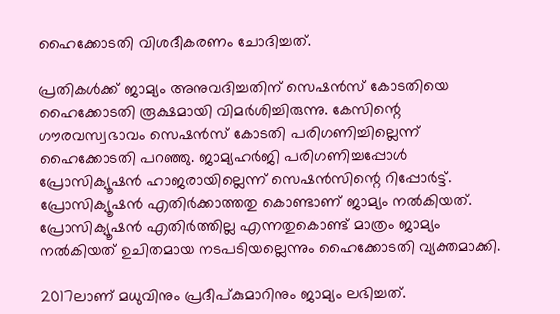ഹൈക്കോടതി വിശദീകരണം ചോദിച്ചത്.

പ്രതികള്‍ക്ക് ജാമ്യം അനുവദിച്ചതിന് സെഷന്‍സ് കോടതിയെ ഹൈക്കോടതി രൂക്ഷമായി വിമര്‍ശിച്ചിരുന്നു. കേസിന്റെ ഗൗരവസ്വഭാവം സെഷന്‍സ് കോടതി പരിഗണിച്ചില്ലെന്ന് ഹൈക്കോടതി പറഞ്ഞു. ജാമ്യഹര്‍ജി പരിഗണിച്ചപ്പോള്‍ പ്രോസിക്യൂഷന്‍ ഹാജരായില്ലെന്ന് സെഷന്‍സിന്റെ റിപ്പോര്‍ട്ട്. പ്രോസിക്യൂഷന്‍ എതിര്‍ക്കാത്തതു കൊണ്ടാണ് ജാമ്യം നല്‍കിയത്. പ്രോസിക്യൂഷന്‍ എതിര്‍ത്തില്ല എന്നതുകൊണ്ട് മാത്രം ജാമ്യം നല്‍കിയത് ഉചിതമായ നടപടിയല്ലെന്നും ഹൈക്കോടതി വ്യക്തമാക്കി.

2017ലാണ് മധുവിനും പ്രദീപ്കുമാറിനും ജാമ്യം ലഭിച്ചത്.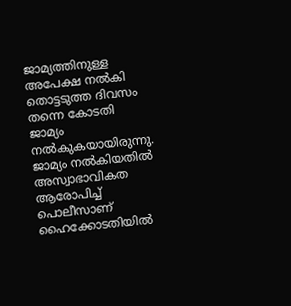ജാമ്യത്തിനുള്ള അപേക്ഷ നല്‍കി തൊട്ടടുത്ത ദിവസം തന്നെ കോടതി ജാമ്യം നല്‍കുകയായിരുന്നു. ജാമ്യം നല്‍കിയതില്‍ അസ്വാഭാവികത ആരോപിച്ച്‌ പൊലീസാണ് ഹൈക്കോടതിയില്‍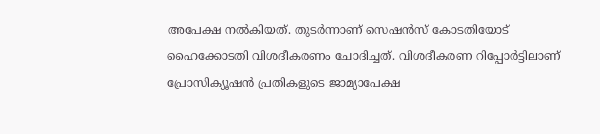അപേക്ഷ നല്‍കിയത്. തുടര്‍ന്നാണ് സെഷന്‍സ് കോടതിയോട് ഹൈക്കോടതി വിശദീകരണം ചോദിച്ചത്. വിശദീകരണ റിപ്പോര്‍ട്ടിലാണ് പ്രോസിക്യൂഷന്‍ പ്രതികളുടെ ജാമ്യാപേക്ഷ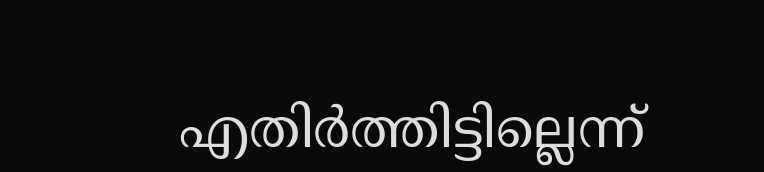എതിര്‍ത്തിട്ടില്ലെന്ന്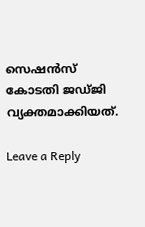സെഷന്‍സ് കോടതി ജഡ്ജി വ്യക്തമാക്കിയത്.

Leave a Reply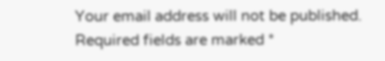Your email address will not be published. Required fields are marked *